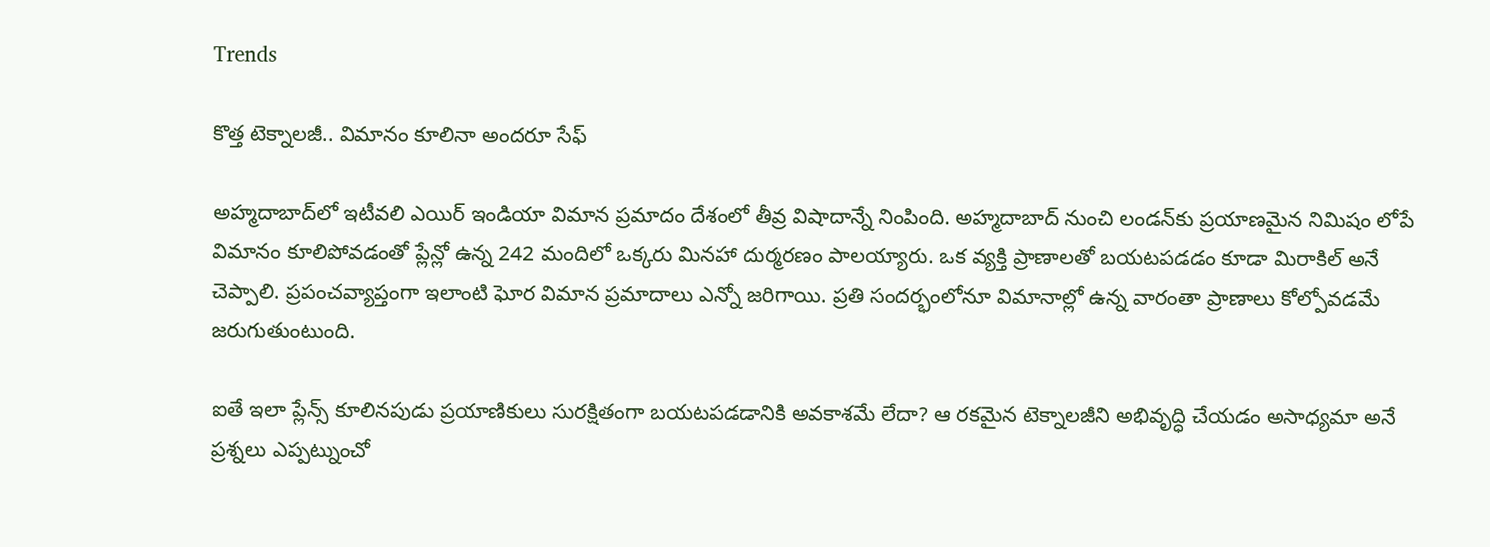Trends

కొత్త టెక్నాలజీ.. విమానం కూలినా అందరూ సేఫ్

అహ్మదాబాద్‌లో ఇటీవలి ఎయిర్ ఇండియా విమాన ప్రమాదం దేశంలో తీవ్ర విషాదాన్నే నింపింది. అహ్మదాబాద్ నుంచి లండన్‌కు ప్రయాణమైన నిమిషం లోపే విమానం కూలిపోవడంతో ప్లేన్లో ఉన్న 242 మందిలో ఒక్కరు మినహా దుర్మరణం పాలయ్యారు. ఒక వ్యక్తి ప్రాణాలతో బయటపడడం కూడా మిరాకిల్ అనే చెప్పాలి. ప్రపంచవ్యాప్తంగా ఇలాంటి ఘోర విమాన ప్రమాదాలు ఎన్నో జరిగాయి. ప్రతి సందర్భంలోనూ విమానాల్లో ఉన్న వారంతా ప్రాణాలు కోల్పోవడమే జరుగుతుంటుంది.

ఐతే ఇలా ప్లేన్స్ కూలినపుడు ప్రయాణికులు సురక్షితంగా బయటపడడానికి అవకాశమే లేదా? ఆ రకమైన టెక్నాలజీని అభివృద్ధి చేయడం అసాధ్యమా అనే ప్రశ్నలు ఎప్పట్నుంచో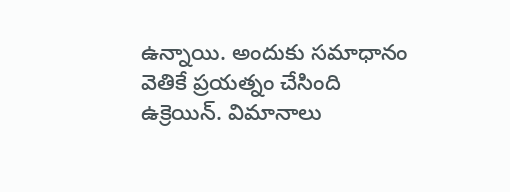ఉన్నాయి. అందుకు సమాధానం వెతికే ప్రయత్నం చేసింది ఉక్రెయిన్. విమానాలు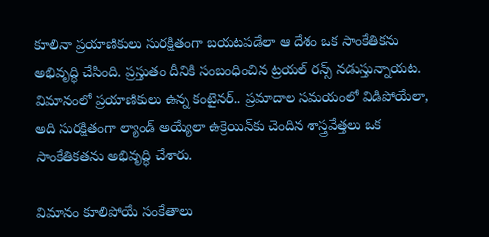కూలినా ప్రయాణికులు సురక్షితంగా బయటపడేలా ఆ దేశం ఒక సాంకేతికను అభివృద్ధి చేసింది. ప్రస్తుతం దీనికి సంబంధించిన ట్రయల్ రన్స్ నడుస్తున్నాయట. విమానంలో ప్రయాణికులు ఉన్న కంటైనర్.. ప్రమాదాల సమయంలో విడిపోయేలా, అది సురక్షితంగా ల్యాండ్ అయ్యేలా ఉక్రెయిన్‌కు చెందిన శాస్త్రవేత్తలు ఒక సాంకేతికతను అభివృద్ధి చేశారు.

విమానం కూలిపోయే సంకేతాలు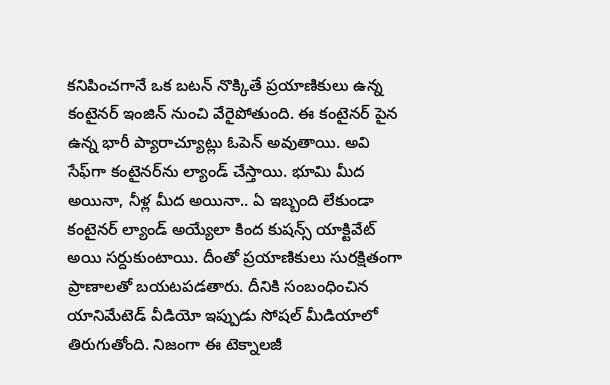కనిపించగానే ఒక బటన్ నొక్కితే ప్రయాణికులు ఉన్న కంటైనర్ ఇంజిన్ నుంచి వేరైపోతుంది. ఈ కంటైనర్ పైన ఉన్న భారీ ప్యారాచ్యూట్లు ఓపెన్ అవుతాయి. అవి సేఫ్‌గా కంటైనర్‌ను ల్యాండ్ చేస్తాయి. భూమి మీద అయినా, నీళ్ల మీద అయినా.. ఏ ఇబ్బంది లేకుండా కంటైనర్ ల్యాండ్ అయ్యేలా కింద కుషన్స్ యాక్టివేట్ అయి సర్దుకుంటాయి. దీంతో ప్రయాణికులు సురక్షితంగా ప్రాణాలతో బయటపడతారు. దీనికి సంబంధించిన యానిమేటెడ్ వీడియో ఇప్పుడు సోషల్ మీడియాలో తిరుగుతోంది. నిజంగా ఈ టెక్నాలజీ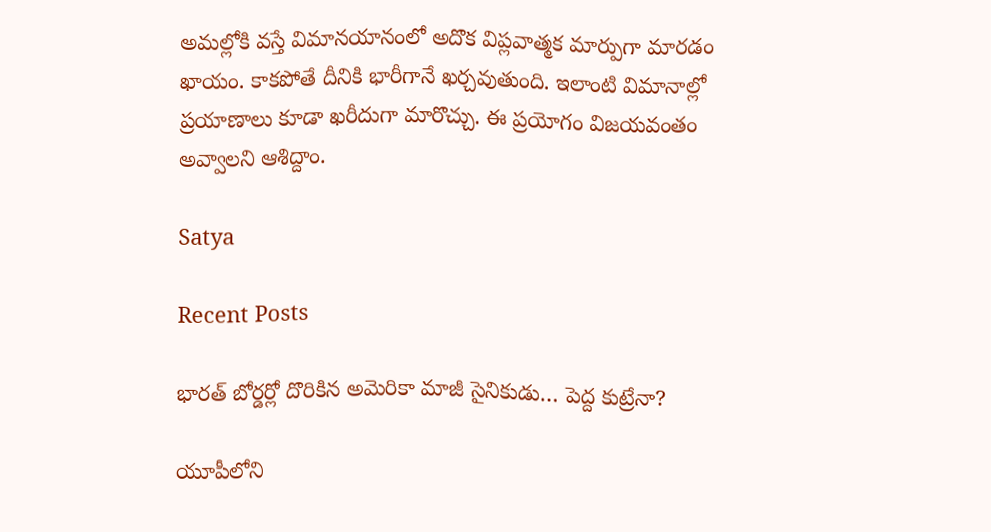అమల్లోకి వస్తే విమానయానంలో అదొక విప్లవాత్మక మార్పుగా మారడం ఖాయం. కాకపోతే దీనికి భారీగానే ఖర్చవుతుంది. ఇలాంటి విమానాల్లో ప్రయాణాలు కూడా ఖరీదుగా మారొచ్చు. ఈ ప్రయోగం విజయవంతం అవ్వాలని ఆశిద్దాం.

Satya

Recent Posts

భారత్ బోర్డర్లో దొరికిన అమెరికా మాజీ సైనికుడు… పెద్ద కుట్రేనా?

యూపీలోని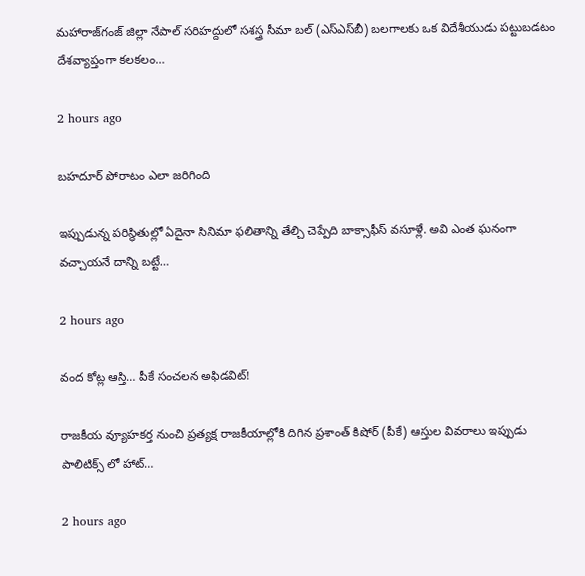మహారాజ్‌గంజ్ జిల్లా నేపాల్ సరిహద్దులో సశస్త్ర సీమా బల్ (ఎస్ఎస్‌బీ) బలగాలకు ఒక విదేశీయుడు పట్టుబడటం దేశవ్యాప్తంగా కలకలం…

2 hours ago

బహదూర్ పోరాటం ఎలా జరిగింది

ఇప్పుడున్న పరిస్థితుల్లో ఏదైనా సినిమా ఫలితాన్ని తేల్చి చెప్పేది బాక్సాఫీస్ వసూళ్లే. అవి ఎంత ఘనంగా వచ్చాయనే దాన్ని బట్టే…

2 hours ago

వంద కోట్ల ఆస్తి… పీకే సంచలన అఫిడవిట్!

రాజకీయ వ్యూహకర్త నుంచి ప్రత్యక్ష రాజకీయాల్లోకి దిగిన ప్రశాంత్ కిషోర్ (పీకే) ఆస్తుల వివరాలు ఇప్పుడు పాలిటిక్స్ లో హాట్…

2 hours ago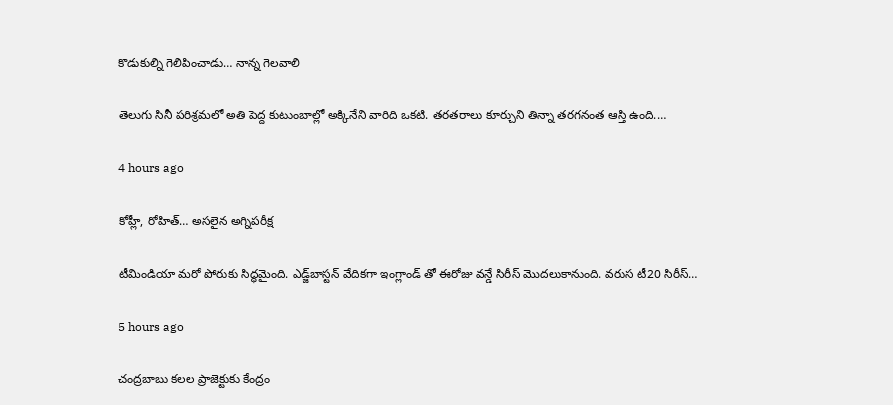కొడుకుల్ని గెలిపించాడు… నాన్న గెలవాలి

తెలుగు సినీ పరిశ్రమలో అతి పెద్ద కుటుంబాల్లో అక్కినేని వారిది ఒకటి. తరతరాలు కూర్చుని తిన్నా తరగనంత ఆస్తి ఉంది.…

4 hours ago

కోహ్లీ, రోహిత్‌… అసలైన అగ్నిపరీక్ష

టీమిండియా మరో పోరుకు సిద్ధమైంది. ఎడ్జ్‌బాస్టన్ వేదికగా ఇంగ్లాండ్ తో ఈరోజు వన్డే సిరీస్ మొదలుకానుంది. వరుస టీ20 సిరీస్…

5 hours ago

చంద్ర‌బాబు క‌ల‌ల ప్రాజెక్టుకు కేంద్రం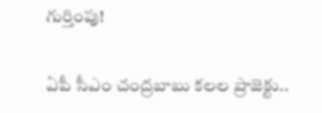గుర్తింపు!

ఏపీ సీఎం చంద్ర‌బాబు క‌ల‌ల ప్రాజెక్టు..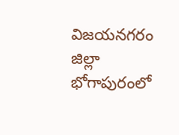విజ‌య‌న‌గ‌రం జిల్లా భోగాపురంలో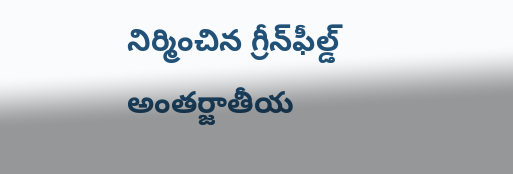నిర్మించిన గ్రీన్‌ఫీల్డ్ అంత‌ర్జాతీయ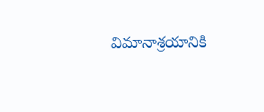విమానాశ్ర‌యానికి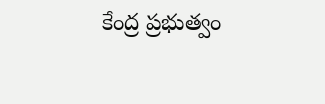కేంద్ర ప్ర‌భుత్వం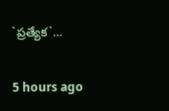`ప్ర‌త్యేక‌`…

5 hours ago